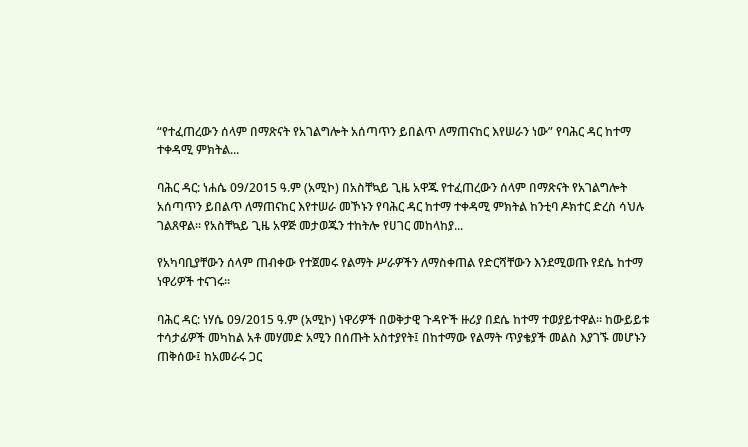“የተፈጠረውን ሰላም በማጽናት የአገልግሎት አሰጣጥን ይበልጥ ለማጠናከር እየሠራን ነው” የባሕር ዳር ከተማ ተቀዳሚ ምክትል...

ባሕር ዳር: ነሐሴ 09/2015 ዓ.ም (አሚኮ) በአስቸኳይ ጊዜ አዋጁ የተፈጠረውን ሰላም በማጽናት የአገልግሎት አሰጣጥን ይበልጥ ለማጠናከር እየተሠራ መኾኑን የባሕር ዳር ከተማ ተቀዳሚ ምክትል ከንቲባ ዶክተር ድረስ ሳህሉ ገልጸዋል፡፡ የአስቸኳይ ጊዜ አዋጅ መታወጁን ተከትሎ የሀገር መከላከያ...

የአካባቢያቸውን ሰላም ጠብቀው የተጀመሩ የልማት ሥራዎችን ለማስቀጠል የድርሻቸውን እንደሚወጡ የደሴ ከተማ ነዋሪዎች ተናገሩ።

ባሕር ዳር: ነሃሴ 09/2015 ዓ.ም (አሚኮ) ነዋሪዎች በወቅታዊ ጉዳዮች ዙሪያ በደሴ ከተማ ተወያይተዋል፡፡ ከውይይቱ ተሳታፊዎች መካከል አቶ መሃመድ አሚን በሰጡት አስተያየት፤ በከተማው የልማት ጥያቄያች መልስ እያገኙ መሆኑን ጠቅሰው፤ ከአመራሩ ጋር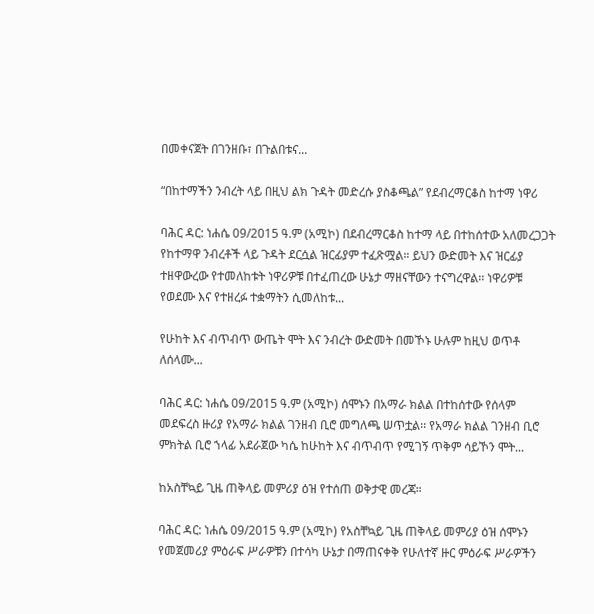በመቀናጀት በገንዘቡ፣ በጉልበቱና...

“በከተማችን ንብረት ላይ በዚህ ልክ ጉዳት መድረሱ ያስቆጫል” የደብረማርቆስ ከተማ ነዋሪ

ባሕር ዳር: ነሐሴ 09/2015 ዓ.ም (አሚኮ) በደብረማርቆስ ከተማ ላይ በተከሰተው አለመረጋጋት የከተማዋ ንብረቶች ላይ ጉዳት ደርሷል ዝርፊያም ተፈጽሟል። ይህን ውድመት እና ዝርፊያ ተዘዋውረው የተመለከቱት ነዋሪዎቹ በተፈጠረው ሁኔታ ማዘናቸውን ተናግረዋል፡፡ ነዋሪዎቹ የወደሙ እና የተዘረፉ ተቋማትን ሲመለከቱ...

የሁከት እና ብጥብጥ ውጤት ሞት እና ንብረት ውድመት በመኾኑ ሁሉም ከዚህ ወጥቶ ለሰላሙ...

ባሕር ዳር: ነሐሴ 09/2015 ዓ.ም (አሚኮ) ሰሞኑን በአማራ ክልል በተከሰተው የሰላም መደፍረስ ዙሪያ የአማራ ክልል ገንዘብ ቢሮ መግለጫ ሠጥቷል፡፡ የአማራ ክልል ገንዘብ ቢሮ ምክትል ቢሮ ኀላፊ አደራጀው ካሴ ከሁከት እና ብጥብጥ የሚገኝ ጥቅም ሳይኾን ሞት...

ከአስቸኳይ ጊዜ ጠቅላይ መምሪያ ዕዝ የተሰጠ ወቅታዊ መረጃ።

ባሕር ዳር: ነሐሴ 09/2015 ዓ.ም (አሚኮ) የአስቸኳይ ጊዜ ጠቅላይ መምሪያ ዕዝ ሰሞኑን የመጀመሪያ ምዕራፍ ሥራዎቹን በተሳካ ሁኔታ በማጠናቀቅ የሁለተኛ ዙር ምዕራፍ ሥራዎችን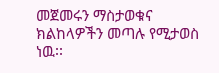መጀመሩን ማስታወቁና ክልከላዎችን መጣሉ የሚታወስ ነዉ፡፡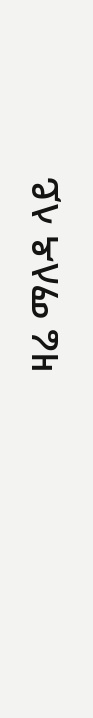ዛሬ ማለዳ ላይ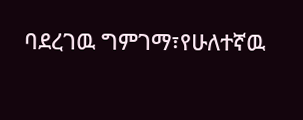ባደረገዉ ግምገማ፣የሁለተኛዉ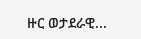ዙር ወታደራዊ...